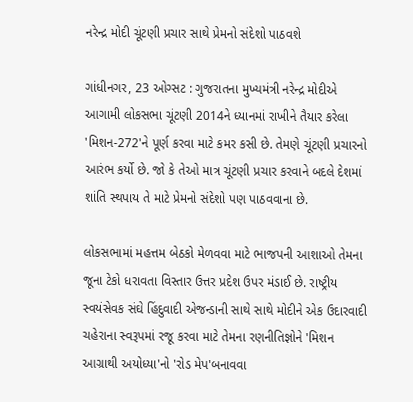નરેન્દ્ર મોદી ચૂંટણી પ્રચાર સાથે પ્રેમનો સંદેશો પાઠવશે

ગાંધીનગર, 23 ઓગ્સટ : ગુજરાતના મુખ્યમંત્રી નરેન્દ્ર મોદીએ આગામી લોકસભા ચૂંટણી 2014ને ધ્યાનમાં રાખીને તૈયાર કરેલા 'મિશન-272'ને પૂર્ણ કરવા માટે કમર કસી છે. તેમણે ચૂંટણી પ્રચારનો આરંભ કર્યો છે. જો કે તેઓ માત્ર ચૂંટણી પ્રચાર કરવાને બદલે દેશમાં શાંતિ સ્થપાય તે માટે પ્રેમનો સંદેશો પણ પાઠવવાના છે.

લોકસભામાં મહત્તમ બેઠકો મેળવવા માટે ભાજપની આશાઓ તેમના જૂના ટેકો ધરાવતા વિસ્તાર ઉત્તર પ્રદેશ ઉપર મંડાઈ છે. રાષ્ટ્રીય સ્વયંસેવક સંઘે હિંદુવાદી એજન્ડાની સાથે સાથે મોદીને એક ઉદારવાદી ચહેરાના સ્વરૂપમાં રજૂ કરવા માટે તેમના રણનીતિજ્ઞોને 'મિશન આગ્રાથી અયોધ્યા'નો 'રોડ મેપ'બનાવવા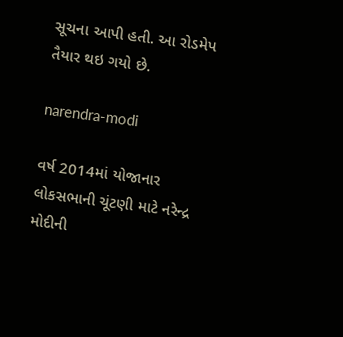સૂચના આપી હતી. આ રોડમેપ તૈયાર થઇ ગયો છે.

narendra-modi

વર્ષ 2014માં યોજાનાર લોકસભાની ચૂંટણી માટે નરેન્દ્ર મોદીની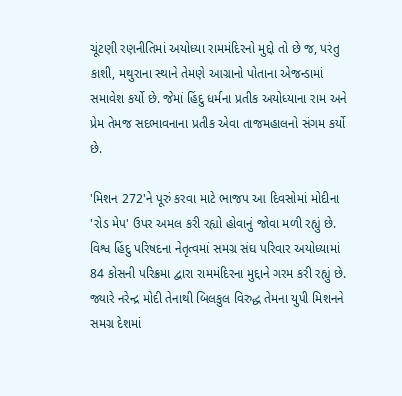ચૂંટણી રણનીતિમાં અયોધ્યા રામમંદિરનો મુદ્દો તો છે જ, પરંતુ કાશી, મથુરાના સ્થાને તેમણે આગ્રાનો પોતાના એજન્ડામાં સમાવેશ કર્યો છે. જેમાં હિંદુ ધર્મના પ્રતીક અયોધ્યાના રામ અને પ્રેમ તેમજ સદભાવનાના પ્રતીક એવા તાજમહાલનો સંગમ કર્યો છે.

'મિશન 272'ને પૂરું કરવા માટે ભાજપ આ દિવસોમાં મોદીના 'રોડ મેપ' ઉપર અમલ કરી રહ્યો હોવાનું જોવા મળી રહ્યું છે. વિશ્વ હિંદુ પરિષદના નેતૃત્વમાં સમગ્ર સંઘ પરિવાર અયોધ્યામાં 84 કોસની પરિક્રમા દ્વારા રામમંદિરના મુદ્દાને ગરમ કરી રહ્યું છે. જ્યારે નરેન્દ્ર મોદી તેનાથી બિલકુલ વિરુદ્ધ તેમના યુપી મિશનને સમગ્ર દેશમાં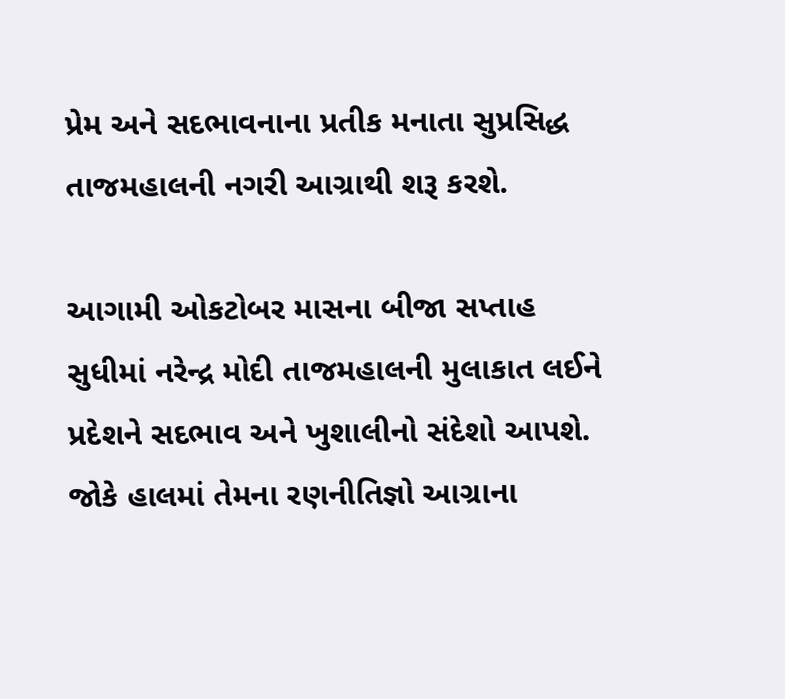પ્રેમ અને સદભાવનાના પ્રતીક મનાતા સુપ્રસિદ્ધ તાજમહાલની નગરી આગ્રાથી શરૂ કરશે.

આગામી ઓકટોબર માસના બીજા સપ્તાહ સુધીમાં નરેન્દ્ર મોદી તાજમહાલની મુલાકાત લઈને પ્રદેશને સદભાવ અને ખુશાલીનો સંદેશો આપશે. જોકે હાલમાં તેમના રણનીતિજ્ઞો આગ્રાના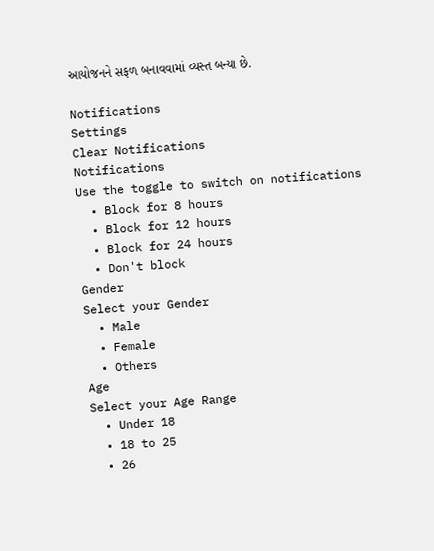આયોજનને સફળ બનાવવામાં વ્યસ્ત બન્યા છે.

Notifications
Settings
Clear Notifications
Notifications
Use the toggle to switch on notifications
  • Block for 8 hours
  • Block for 12 hours
  • Block for 24 hours
  • Don't block
Gender
Select your Gender
  • Male
  • Female
  • Others
Age
Select your Age Range
  • Under 18
  • 18 to 25
  • 26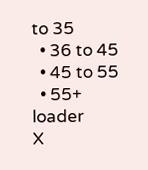to 35
  • 36 to 45
  • 45 to 55
  • 55+
loader
X